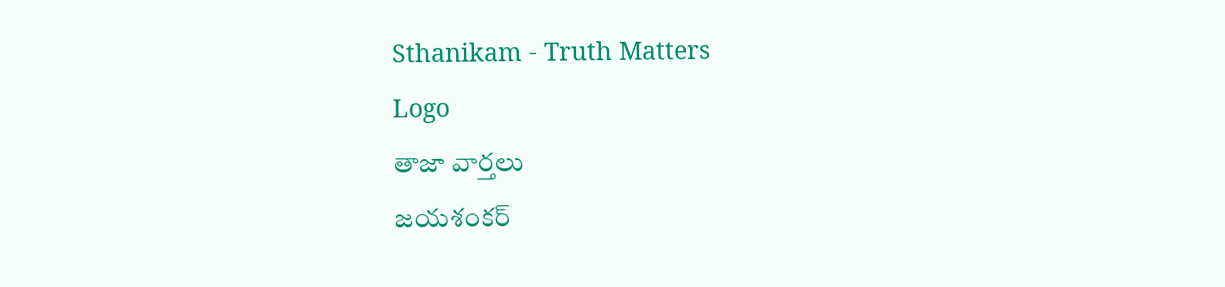Sthanikam - Truth Matters
Logo
తాజా వార్తలు
జయశంకర్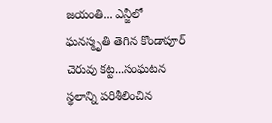జయంతి... ఎన్జీలో ఘనస్మృతి తెగిన కొండాపూర్ చెరువు కట్ట...సంఘటన స్థలాన్ని పరిశీలించిన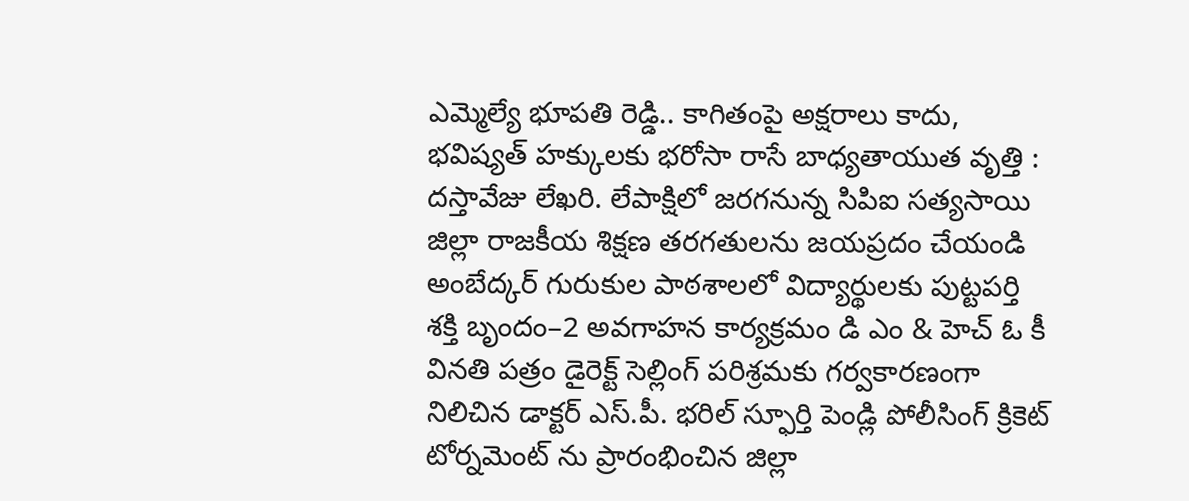ఎమ్మెల్యే భూపతి రెడ్డి.. కాగితంపై అక్షరాలు కాదు, భవిష్యత్‌ హక్కులకు భరోసా రాసే బాధ్యతాయుత వృత్తి : దస్తావేజు లేఖరి. లేపాక్షిలో జరగనున్న సిపిఐ సత్యసాయి జిల్లా రాజకీయ శిక్షణ తరగతులను జయప్రదం చేయండి అంబేద్కర్ గురుకుల పాఠశాలలో విద్యార్థులకు పుట్టపర్తి శక్తి బృందం–2 అవగాహన కార్యక్రమం డి ఎం & హెచ్ ఓ కీ వినతి పత్రం డైరెక్ట్ సెల్లింగ్ పరిశ్రమకు గర్వకారణంగా నిలిచిన డాక్టర్ ఎస్.పీ. భరిల్ స్ఫూర్తి పెండ్లి పోలీసింగ్ క్రికెట్ టోర్నమెంట్ ను ప్రారంభించిన జిల్లా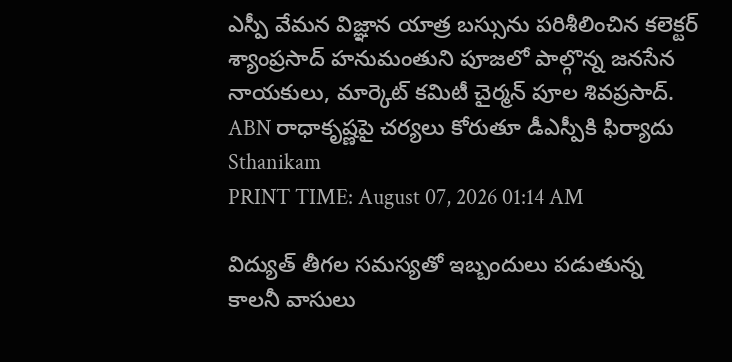ఎస్పీ వేమన విజ్ఞాన యాత్ర బస్సును పరిశీలించిన కలెక్టర్ శ్యాంప్రసాద్ హనుమంతుని పూజలో పాల్గొన్న జనసేన నాయకులు, మార్కెట్ కమిటీ చైర్మన్ పూల శివప్రసాద్. ABN రాధాకృష్ణపై చర్యలు కోరుతూ డీఎస్పీకి ఫిర్యాదు
Sthanikam
PRINT TIME: August 07, 2026 01:14 AM

విద్యుత్ తీగల సమస్యతో ఇబ్బందులు పడుతున్న కాలనీ వాసులు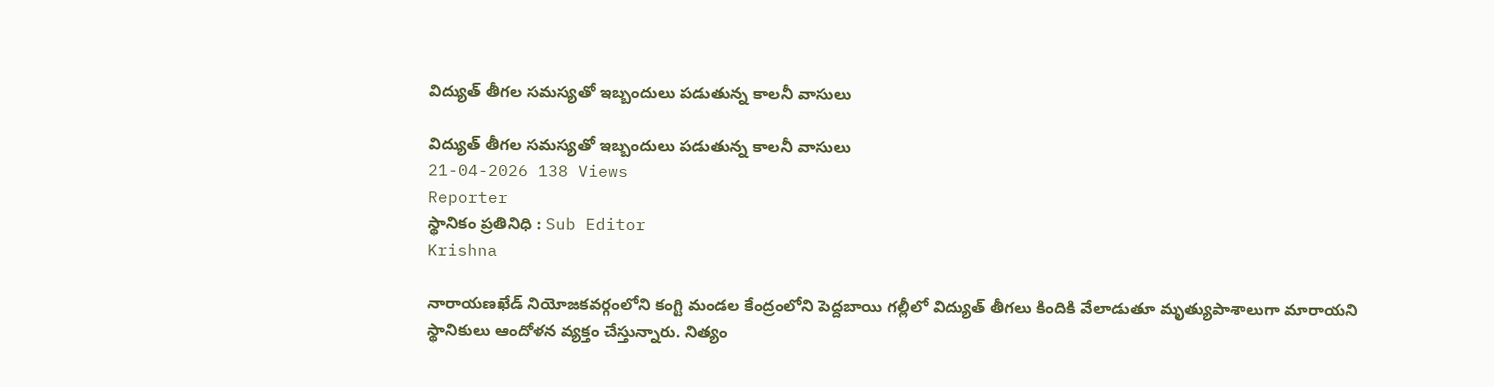విద్యుత్ తీగల సమస్యతో ఇబ్బందులు పడుతున్న కాలనీ వాసులు

విద్యుత్ తీగల సమస్యతో ఇబ్బందులు పడుతున్న కాలనీ వాసులు
21-04-2026 138 Views
Reporter
స్థానికం ప్రతినిధి : Sub Editor
Krishna

నారాయణఖేడ్ నియోజకవర్గంలోని కంగ్టి మండల కేంద్రంలోని పెద్దబాయి గల్లీలో విద్యుత్ తీగలు కిందికి వేలాడుతూ మృత్యుపాశాలుగా మారాయని స్థానికులు ఆందోళన వ్యక్తం చేస్తున్నారు. నిత్యం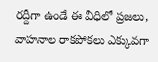రద్దీగా ఉండే ఈ వీధిలో ప్రజలు, వాహనాల రాకపోకలు ఎక్కువగా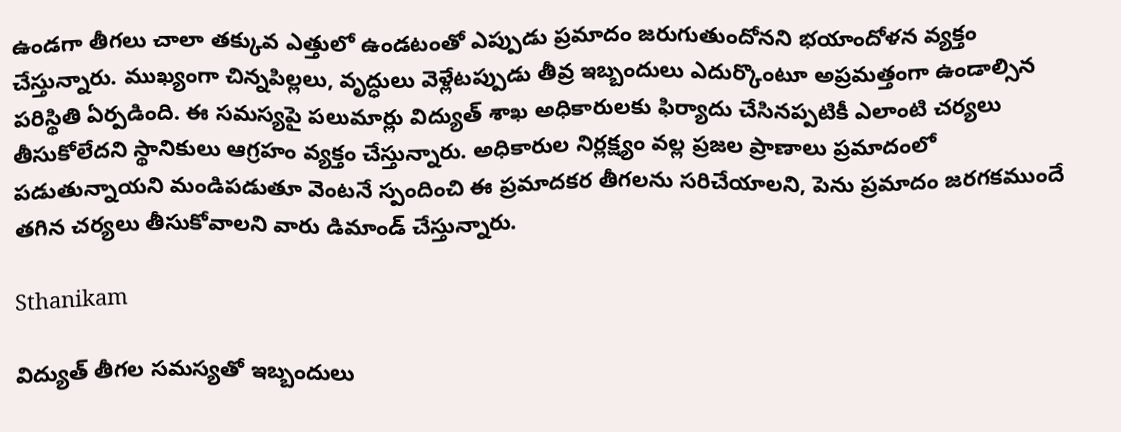ఉండగా తీగలు చాలా తక్కువ ఎత్తులో ఉండటంతో ఎప్పుడు ప్రమాదం జరుగుతుందోనని భయాందోళన వ్యక్తం చేస్తున్నారు. ముఖ్యంగా చిన్నపిల్లలు, వృద్ధులు వెళ్లేటప్పుడు తీవ్ర ఇబ్బందులు ఎదుర్కొంటూ అప్రమత్తంగా ఉండాల్సిన పరిస్థితి ఏర్పడింది. ఈ సమస్యపై పలుమార్లు విద్యుత్ శాఖ అధికారులకు ఫిర్యాదు చేసినప్పటికీ ఎలాంటి చర్యలు తీసుకోలేదని స్థానికులు ఆగ్రహం వ్యక్తం చేస్తున్నారు. అధికారుల నిర్లక్ష్యం వల్ల ప్రజల ప్రాణాలు ప్రమాదంలో పడుతున్నాయని మండిపడుతూ వెంటనే స్పందించి ఈ ప్రమాదకర తీగలను సరిచేయాలని, పెను ప్రమాదం జరగకముందే తగిన చర్యలు తీసుకోవాలని వారు డిమాండ్ చేస్తున్నారు.

Sthanikam

విద్యుత్ తీగల సమస్యతో ఇబ్బందులు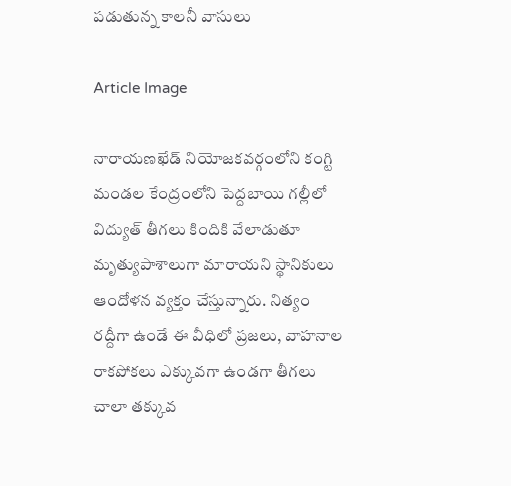పడుతున్న కాలనీ వాసులు

Article Image

నారాయణఖేడ్ నియోజకవర్గంలోని కంగ్టి మండల కేంద్రంలోని పెద్దబాయి గల్లీలో విద్యుత్ తీగలు కిందికి వేలాడుతూ మృత్యుపాశాలుగా మారాయని స్థానికులు ఆందోళన వ్యక్తం చేస్తున్నారు. నిత్యం రద్దీగా ఉండే ఈ వీధిలో ప్రజలు, వాహనాల రాకపోకలు ఎక్కువగా ఉండగా తీగలు చాలా తక్కువ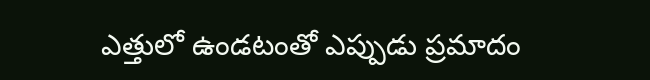ఎత్తులో ఉండటంతో ఎప్పుడు ప్రమాదం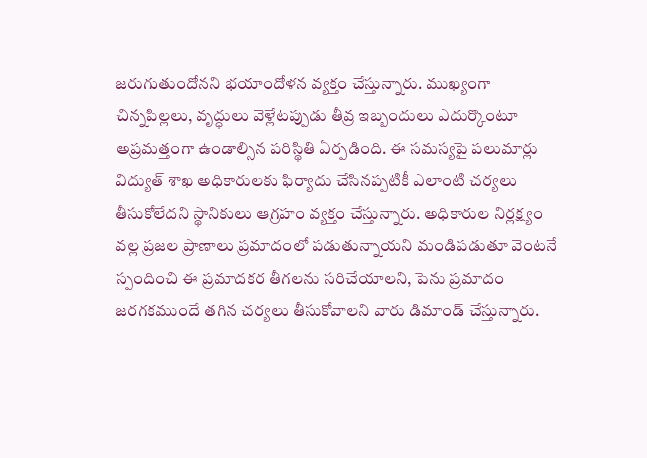జరుగుతుందోనని భయాందోళన వ్యక్తం చేస్తున్నారు. ముఖ్యంగా చిన్నపిల్లలు, వృద్ధులు వెళ్లేటప్పుడు తీవ్ర ఇబ్బందులు ఎదుర్కొంటూ అప్రమత్తంగా ఉండాల్సిన పరిస్థితి ఏర్పడింది. ఈ సమస్యపై పలుమార్లు విద్యుత్ శాఖ అధికారులకు ఫిర్యాదు చేసినప్పటికీ ఎలాంటి చర్యలు తీసుకోలేదని స్థానికులు ఆగ్రహం వ్యక్తం చేస్తున్నారు. అధికారుల నిర్లక్ష్యం వల్ల ప్రజల ప్రాణాలు ప్రమాదంలో పడుతున్నాయని మండిపడుతూ వెంటనే స్పందించి ఈ ప్రమాదకర తీగలను సరిచేయాలని, పెను ప్రమాదం జరగకముందే తగిన చర్యలు తీసుకోవాలని వారు డిమాండ్ చేస్తున్నారు.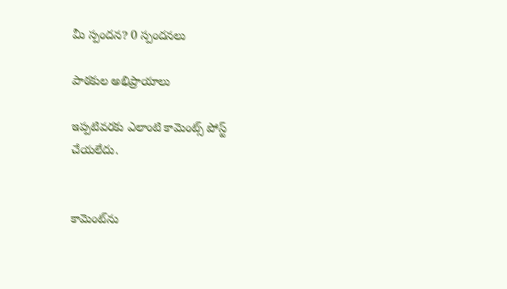మీ స్పందన? 0 స్పందనలు

పాఠకుల అభిప్రాయాలు

ఇప్పటివరకు ఎలాంటి కామెంట్స్ పోస్ట్ చేయలేదు.


కామెంట్‌ను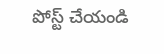పోస్ట్ చేయండి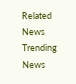Related News
Trending News